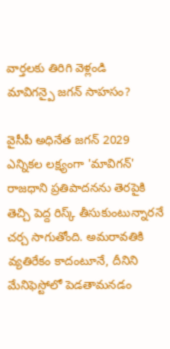వార్తలకు తిరిగి వెళ్లండి
మావిగన్పై జగన్ సాహసం?

వైసీపీ అధినేత జగన్ 2029 ఎన్నికల లక్ష్యంగా 'మావిగన్' రాజధాని ప్రతిపాదనను తెరపైకి తెచ్చి పెద్ద రిస్క్ తీసుకుంటున్నారనే చర్చ సాగుతోంది. అమరావతికి వ్యతిరేకం కాదంటూనే, దీనిని మేనిఫెస్టోలో పెడతామనడం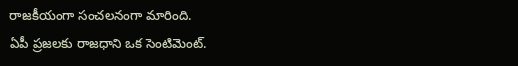రాజకీయంగా సంచలనంగా మారింది.
ఏపీ ప్రజలకు రాజధాని ఒక సెంటిమెంట్.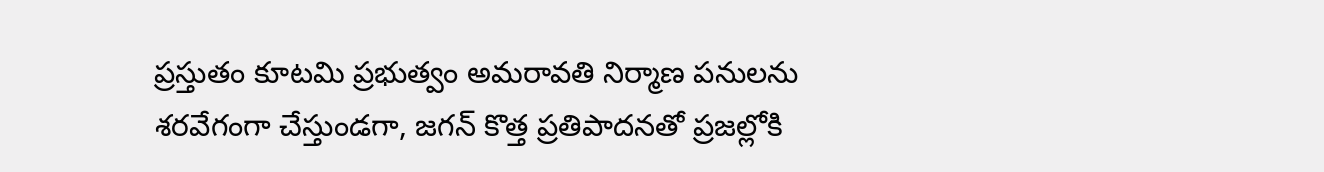ప్రస్తుతం కూటమి ప్రభుత్వం అమరావతి నిర్మాణ పనులను శరవేగంగా చేస్తుండగా, జగన్ కొత్త ప్రతిపాదనతో ప్రజల్లోకి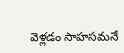వెళ్లడం సాహసమనే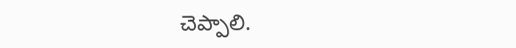చెప్పాలి.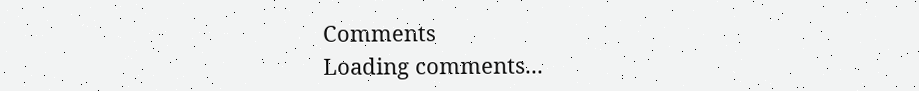Comments
Loading comments...